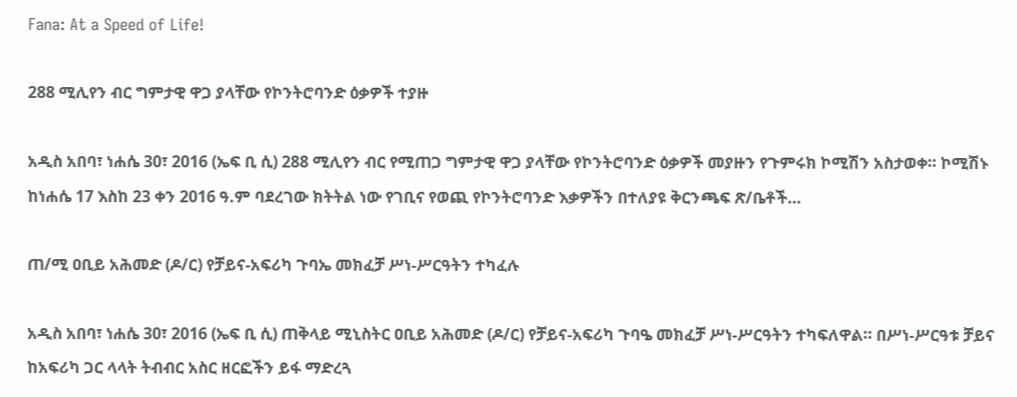Fana: At a Speed of Life!

288 ሚሊየን ብር ግምታዊ ዋጋ ያላቸው የኮንትሮባንድ ዕቃዎች ተያዙ

አዲስ አበባ፣ ነሐሴ 30፣ 2016 (ኤፍ ቢ ሲ) 288 ሚሊየን ብር የሚጠጋ ግምታዊ ዋጋ ያላቸው የኮንትሮባንድ ዕቃዎች መያዙን የጉምሩክ ኮሚሽን አስታወቀ። ኮሚሽኑ ከነሐሴ 17 እስከ 23 ቀን 2016 ዓ.ም ባደረገው ክትትል ነው የገቢና የወጪ የኮንትሮባንድ እቃዎችን በተለያዩ ቅርንጫፍ ጽ/ቤቶች…

ጠ/ሚ ዐቢይ አሕመድ (ዶ/ር) የቻይና-አፍሪካ ጉባኤ መክፈቻ ሥነ-ሥርዓትን ተካፈሉ

አዲስ አበባ፣ ነሐሴ 30፣ 2016 (ኤፍ ቢ ሲ) ጠቅላይ ሚኒስትር ዐቢይ አሕመድ (ዶ/ር) የቻይና-አፍሪካ ጉባዔ መክፈቻ ሥነ-ሥርዓትን ተካፍለዋል። በሥነ-ሥርዓቱ ቻይና ከአፍሪካ ጋር ላላት ትብብር አስር ዘርፎችን ይፋ ማድረጓ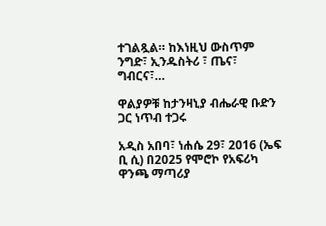ተገልጿል። ከእነዚህ ውስጥም ንግድ፣ ኢንዱስትሪ ፣ ጤና፣ ግብርና፣…

ዋልያዎቹ ከታንዛኒያ ብሔራዊ ቡድን ጋር ነጥብ ተጋሩ

አዲስ አበባ፣ ነሐሴ 29፣ 2016 (ኤፍ ቢ ሲ) በ2025 የሞሮኮ የአፍሪካ ዋንጫ ማጣሪያ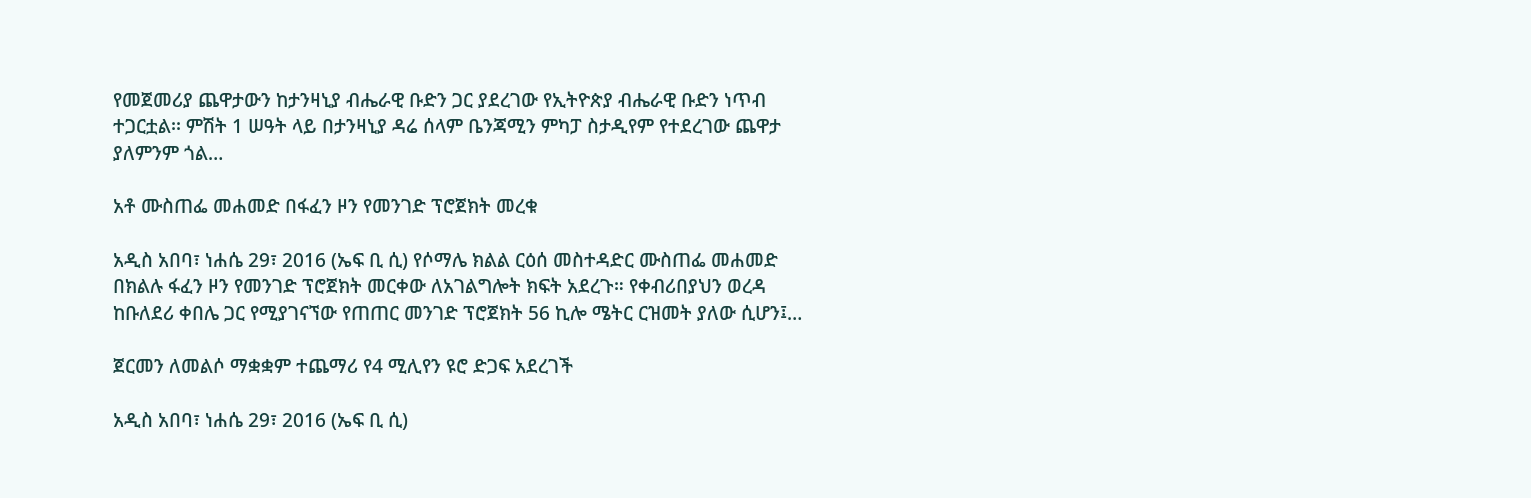የመጀመሪያ ጨዋታውን ከታንዛኒያ ብሔራዊ ቡድን ጋር ያደረገው የኢትዮጵያ ብሔራዊ ቡድን ነጥብ ተጋርቷል፡፡ ምሽት 1 ሠዓት ላይ በታንዛኒያ ዳሬ ሰላም ቤንጃሚን ምካፓ ስታዲየም የተደረገው ጨዋታ ያለምንም ጎል…

አቶ ሙስጠፌ መሐመድ በፋፈን ዞን የመንገድ ፕሮጀክት መረቁ

አዲስ አበባ፣ ነሐሴ 29፣ 2016 (ኤፍ ቢ ሲ) የሶማሌ ክልል ርዕሰ መስተዳድር ሙስጠፌ መሐመድ በክልሉ ፋፈን ዞን የመንገድ ፕሮጀክት መርቀው ለአገልግሎት ክፍት አደረጉ። የቀብሪበያህን ወረዳ ከቡለደሪ ቀበሌ ጋር የሚያገናኘው የጠጠር መንገድ ፕሮጀክት 56 ኪሎ ሜትር ርዝመት ያለው ሲሆን፤…

ጀርመን ለመልሶ ማቋቋም ተጨማሪ የ4 ሚሊየን ዩሮ ድጋፍ አደረገች

አዲስ አበባ፣ ነሐሴ 29፣ 2016 (ኤፍ ቢ ሲ)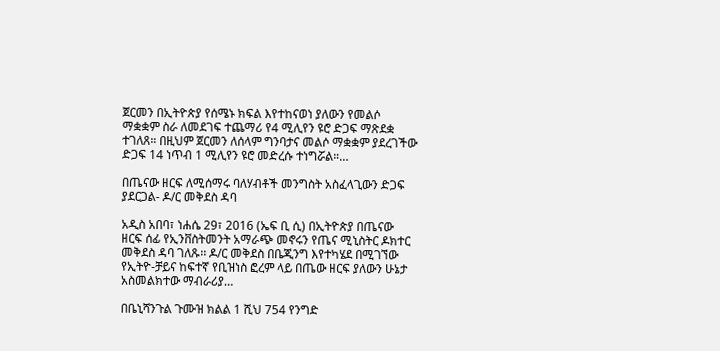ጀርመን በኢትዮጵያ የሰሜኑ ክፍል እየተከናወነ ያለውን የመልሶ ማቋቋም ስራ ለመደገፍ ተጨማሪ የ4 ሚሊየን ዩሮ ድጋፍ ማጽደቋ ተገለጸ። በዚህም ጀርመን ለሰላም ግንባታና መልሶ ማቋቋም ያደረገችው ድጋፍ 14 ነጥብ 1 ሚሊየን ዩሮ መድረሱ ተነግሯል።…

በጤናው ዘርፍ ለሚሰማሩ ባለሃብቶች መንግስት አስፈላጊውን ድጋፍ ያደርጋል- ዶ/ር መቅደስ ዳባ

አዲስ አበባ፣ ነሐሴ 29፣ 2016 (ኤፍ ቢ ሲ) በኢትዮጵያ በጤናው ዘርፍ ሰፊ የኢንቨስትመንት አማራጭ መኖሩን የጤና ሚኒስትር ዶክተር መቅደስ ዳባ ገለጹ፡፡ ዶ/ር መቅደስ በቤጂንግ እየተካሄደ በሚገኘው የኢትዮ-ቻይና ከፍተኛ የቢዝነስ ፎረም ላይ በጤው ዘርፍ ያለውን ሁኔታ አስመልክተው ማብራሪያ…

በቤኒሻንጉል ጉሙዝ ክልል 1 ሺህ 754 የንግድ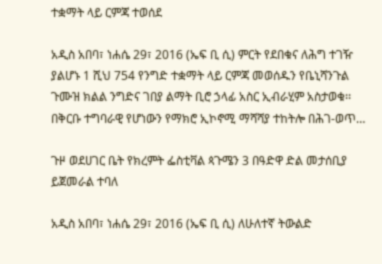ተቋማት ላይ ርምጃ ተወሰደ

አዲስ አበባ፣ ነሐሴ 29፣ 2016 (ኤፍ ቢ ሲ) ምርት የደበቁና ለሕግ ተገዥ ያልሆኑ 1 ሺህ 754 የንግድ ተቋማት ላይ ርምጃ መወሰዱን የቤኒሻንጉል ጉሙዝ ክልል ንግድና ገበያ ልማት ቢሮ ኃላፊ አስር ኢብራሂም አስታወቁ፡፡ በቅርቡ ተግባራዊ የሆነውን የማክሮ ኢኮኖሚ ማሻሻያ ተከትሎ በሕገ-ወጥ…

ጉዞ ወደሀገር ቤት የክረምት ፌስቲቫል ጳጉሜን 3 በዓድዋ ድል መታሰቢያ ይጀመራል ተባለ

አዲስ አበባ፣ ነሐሴ 29፣ 2016 (ኤፍ ቢ ሲ) ለሁለተኛ ትውልድ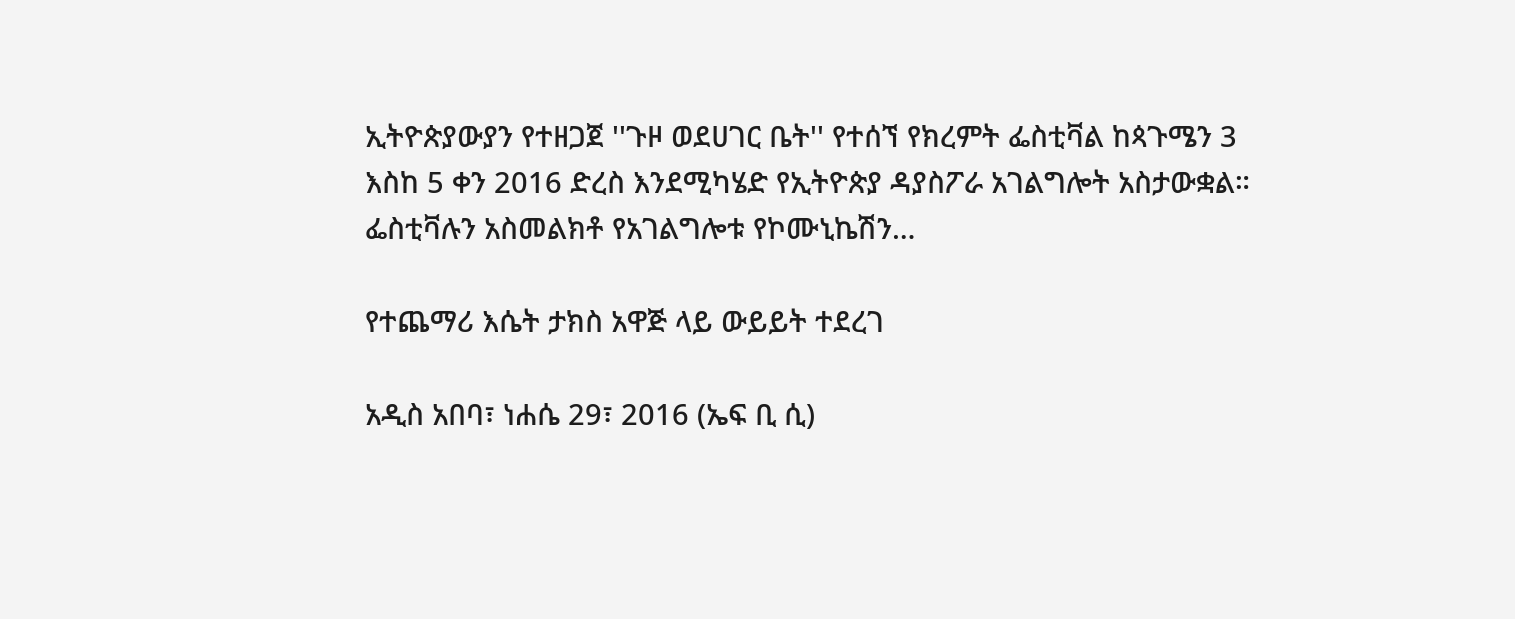ኢትዮጵያውያን የተዘጋጀ ''ጉዞ ወደሀገር ቤት'' የተሰኘ የክረምት ፌስቲቫል ከጳጉሜን 3 እስከ 5 ቀን 2016 ድረስ እንደሚካሄድ የኢትዮጵያ ዳያስፖራ አገልግሎት አስታውቋል። ፌስቲቫሉን አስመልክቶ የአገልግሎቱ የኮሙኒኬሽን…

የተጨማሪ እሴት ታክስ አዋጅ ላይ ውይይት ተደረገ

አዲስ አበባ፣ ነሐሴ 29፣ 2016 (ኤፍ ቢ ሲ)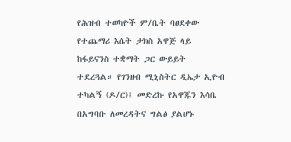የሕዝብ ተወካዮች ም/ቤት ባፀደቀው የተጨማሪ እሴት ታክስ አዋጅ ላይ ከፋይናንስ ተቋማት ጋር ውይይት ተደረጓል። የገንዘብ ሚኒስትር ዲኤታ ኢዮብ ተካልኝ (ዶ/ር)፤ መድረኩ የአዋጁን እሳቤ በአግባቡ ለመረዳትና ግልፅ ያልሆኑ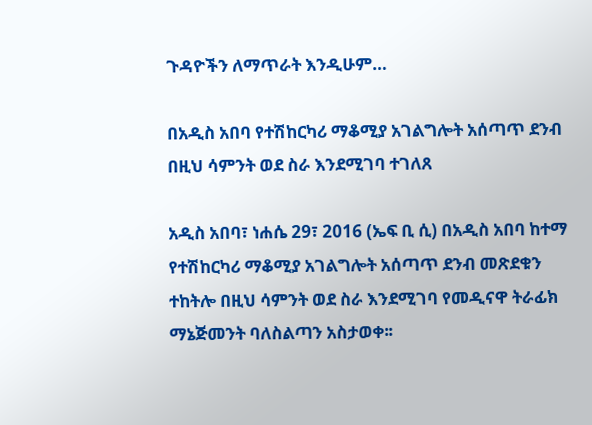ጉዳዮችን ለማጥራት እንዲሁም…

በአዲስ አበባ የተሽከርካሪ ማቆሚያ አገልግሎት አሰጣጥ ደንብ በዚህ ሳምንት ወደ ስራ እንደሚገባ ተገለጸ

አዲስ አበባ፣ ነሐሴ 29፣ 2016 (ኤፍ ቢ ሲ) በአዲስ አበባ ከተማ የተሽከርካሪ ማቆሚያ አገልግሎት አሰጣጥ ደንብ መጽደቁን ተከትሎ በዚህ ሳምንት ወደ ስራ እንደሚገባ የመዲናዋ ትራፊክ ማኔጅመንት ባለስልጣን አስታወቀ፡፡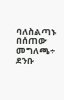ባለስልጣኑ በሰጠው መግለጫ÷ ደንቡ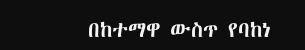በከተማዋ ውስጥ የባከነ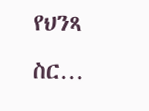የህንጻ ስር…